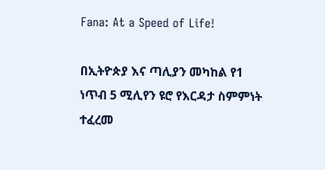Fana: At a Speed of Life!

በኢትዮጵያ እና ጣሊያን መካከል የ1 ነጥብ 5 ሚሊየን ዩሮ የእርዳታ ስምምነት ተፈረመ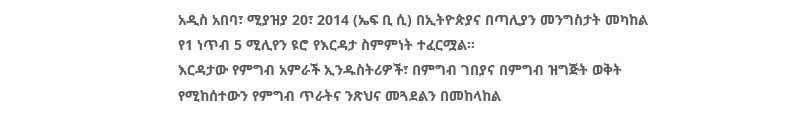አዲስ አበባ፣ ሚያዝያ 20፣ 2014 (ኤፍ ቢ ሲ) በኢትዮጵያና በጣሊያን መንግስታት መካከል የ1 ነጥብ 5 ሚሊየን ዩሮ የእርዳታ ስምምነት ተፈርሟል፡፡
እርዳታው የምግብ አምራች ኢንዱስትሪዎች፣ በምግብ ገበያና በምግብ ዝግጅት ወቅት የሚከሰተውን የምግብ ጥራትና ንጽህና መጓደልን በመከላከል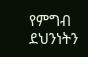የምግብ ደህንነትን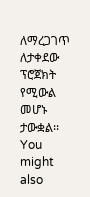ለማረጋገጥ ለታቀደው ፕሮጀክት የሚውል መሆኑ ታውቋል፡፡
You might also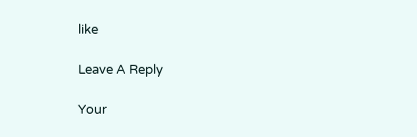like

Leave A Reply

Your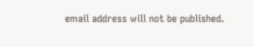email address will not be published.